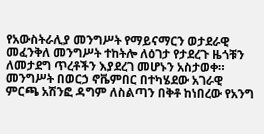የአውስትራሊያ መንግሥት የማይናማርን ወታደራዊ መፈንቅለ መንግሥት ተከትሎ ለዕገታ የታደረጉ ዜጎቹን ለመታደግ ጥረቶችን እያደረገ መሆኑን አስታወቀ።
መንግሥት በወርኃ ኖቬምበር በተካሄደው አገራዊ ምርጫ አሽንፎ ዳግም ለስልጣን በቅቶ ከነበረው የአንግ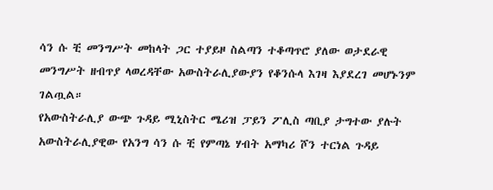ሳን ሱ ቺ መንግሥት መከላት ጋር ተያይዞ ስልጣን ተቆጣጥሮ ያለው ወታደራዊ መንግሥት ዘብጥያ ላወረዳቸው አውስትራሊያውያን የቆንሱላ እገዛ እያደረገ መሆኑንም ገልጧል።
የአውስትራሊያ ውጭ ጉዳይ ሚኒስትር ሜሪዝ ፓይን ፖሊስ ጣቢያ ታግተው ያሉት አውስትራሊያዊው የአንግ ሳን ሱ ቺ የምጣኔ ሃብት አማካሪ ሾን ተርነል ጉዳይ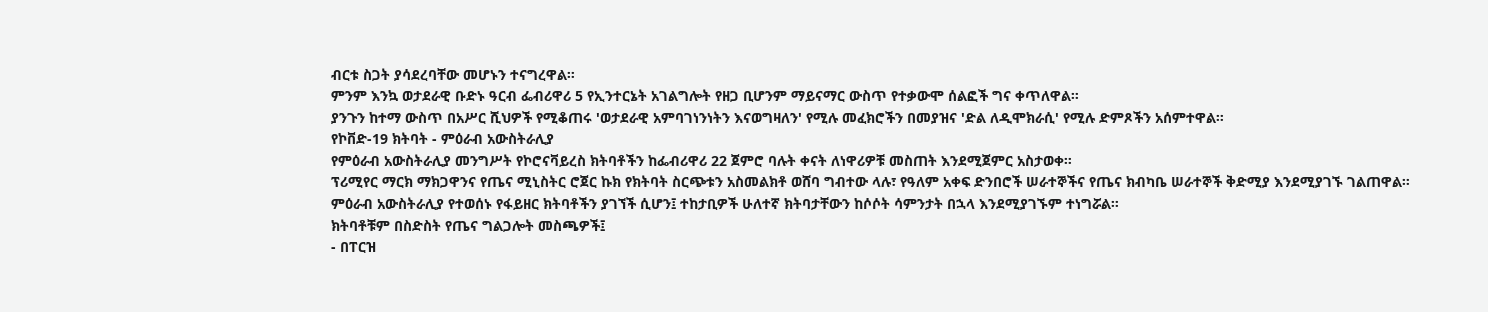ብርቱ ስጋት ያሳደረባቸው መሆኑን ተናግረዋል።
ምንም እንኳ ወታደራዊ ቡድኑ ዓርብ ፌብሪዋሪ 5 የኢንተርኔት አገልግሎት የዘጋ ቢሆንም ማይናማር ውስጥ የተቃውሞ ሰልፎች ግና ቀጥለዋል።
ያንጉን ከተማ ውስጥ በአሥር ሺህዎች የሚቆጠሩ 'ወታደራዊ አምባገነንነትን እናወግዛለን' የሚሉ መፈክሮችን በመያዝና 'ድል ለዲሞክራሲ' የሚሉ ድምጾችን አሰምተዋል።
የኮቨድ-19 ክትባት - ምዕራብ አውስትራሊያ
የምዕራብ አውስትራሊያ መንግሥት የኮሮናቫይረስ ክትባቶችን ከፌብሪዋሪ 22 ጀምሮ ባሉት ቀናት ለነዋሪዎቹ መስጠት እንደሚጀምር አስታወቀ።
ፕሪሚየር ማርክ ማክጋዋንና የጤና ሚኒስትር ሮጀር ኩክ የክትባት ስርጭቱን አስመልክቶ ወሸባ ግብተው ላሉ፣ የዓለም አቀፍ ድንበሮች ሠራተኞችና የጤና ክብካቤ ሠራተኞች ቅድሚያ እንደሚያገኙ ገልጠዋል።
ምዕራብ አውስትራሊያ የተወሰኑ የፋይዘር ክትባቶችን ያገኘች ሲሆን፤ ተከታቢዎች ሁለተኛ ክትባታቸውን ከሶሶት ሳምንታት በኋላ እንደሚያገኙም ተነግሯል።
ክትባቶቹም በስድስት የጤና ግልጋሎት መስጫዎች፤
- በፐርዝ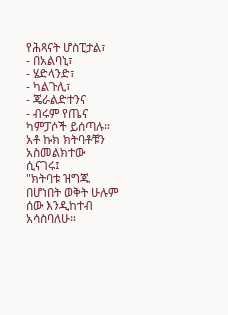የሕጻናት ሆስፒታል፣
- በአልባኒ፣
- ሄድላንድ፣
- ካልጉሊ፣
- ጄራልድተንና
- ብሩም የጤና ካምፓሶች ይሰጣሉ።
አቶ ኩክ ክትባቶቹን አስመልክተው ሲናገሩ፤
"ክትባቱ ዝግጁ በሆነበት ወቅት ሁሉም ሰው እንዲከተብ አሳስባለሁ።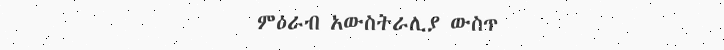ምዕራብ አውስትራሊያ ውስጥ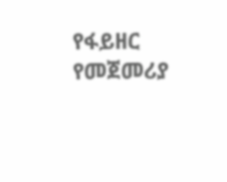የፋይዘር የመጀመሪያ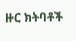ዙር ክትባቶች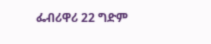ፌብሪዋሪ 22 ግድም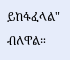ይከፋፈላል" ብለዋል።